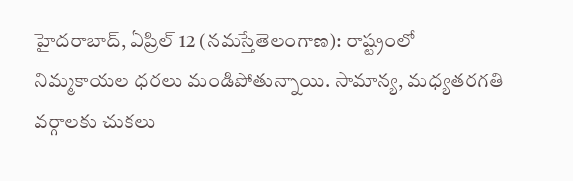హైదరాబాద్, ఏప్రిల్ 12 (నమస్తేతెలంగాణ): రాష్ట్రంలో నిమ్మకాయల ధరలు మండిపోతున్నాయి. సామాన్య, మధ్యతరగతి వర్గాలకు చుకలు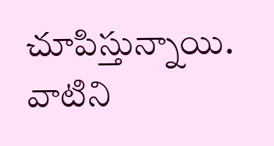చూపిస్తున్నాయి. వాటిని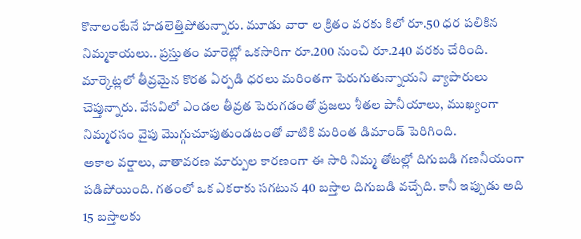కొనాలంటేనే హడలెత్తిపోతున్నారు. మూడు వారా ల క్రితం వరకు కిలో రూ.50 ధర పలికిన నిమ్మకాయలు.. ప్రస్తుతం మారెట్లో ఒకసారిగా రూ.200 నుంచి రూ.240 వరకు చేరింది. మార్కెట్లలో తీవ్రమైన కొరత ఏర్పడి ధరలు మరింతగా పెరుగుతున్నాయని వ్యాపారులు చెప్తున్నారు. వేసవిలో ఎండల తీవ్రత పెరుగడంతో ప్రజలు శీతల పానీయాలు, ముఖ్యంగా నిమ్మరసం వైపు మొగ్గుచూపుతుండటంతో వాటికి మరింత డిమాండ్ పెరిగింది.
అకాల వర్షాలు, వాతావరణ మార్పుల కారణంగా ఈ సారి నిమ్మ తోటల్లో దిగుబడి గణనీయంగా పడిపోయింది. గతంలో ఒక ఎకరాకు సగటున 40 బస్తాల దిగుబడి వచ్చేది. కానీ ఇప్పుడు అది 15 బస్తాలకు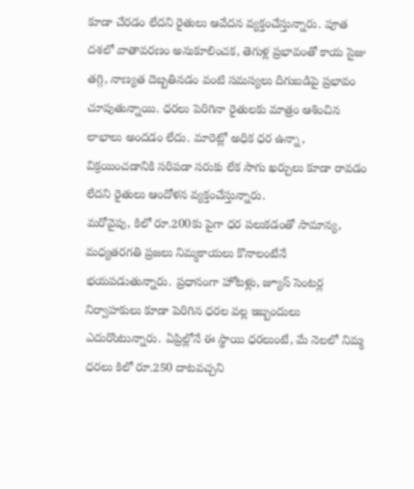కూడా చేరడం లేదని రైతులు ఆవేదన వ్యక్తంచేస్తున్నారు. పూత దశలో వాతావరణం అనుకూలించక, తెగుళ్ల ప్రభావంతో కాయ సైజు తగ్గి, నాణ్యత దెబ్బతినడం వంటి సమస్యలు దిగుబడిపై ప్రభావం చూపుతున్నాయి. ధరలు పెరిగినా రైతులకు మాత్రం ఆశించిన లాభాలు అందడం లేదు. మారెట్లో అధిక ధర ఉన్నా, విక్రయించడానికి సరిపడా సరుకు లేక సాగు ఖర్చులు కూడా రావడం లేదని రైతులు ఆందోళన వ్యక్తంచేస్తున్నారు.
మరోవైపు, కిలో రూ.200కు పైగా ధర పలుకడంతో సామాన్య, మధ్యతరగతి ప్రజలు నిమ్మకాయలు కొనాలంటేనే భయపడుతున్నారు. ప్రధానంగా హోటళ్లు, జ్యూస్ సెంటర్ల నిర్వాహకులు కూడా పెరిగిన ధరల వల్ల ఇబ్బందులు ఎదురొంటున్నారు. ఏప్రిల్లోనే ఈ స్థాయి ధరలుంటే, మే నెలలో నిమ్మ ధరలు కిలో రూ.250 దాటవచ్చని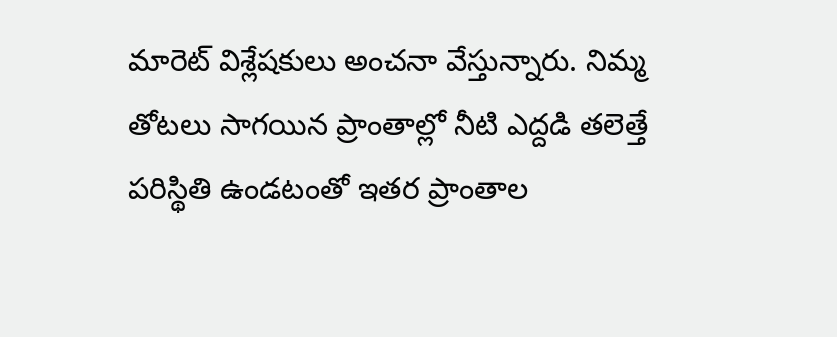మారెట్ విశ్లేషకులు అంచనా వేస్తున్నారు. నిమ్మ తోటలు సాగయిన ప్రాంతాల్లో నీటి ఎద్దడి తలెత్తే పరిస్థితి ఉండటంతో ఇతర ప్రాంతాల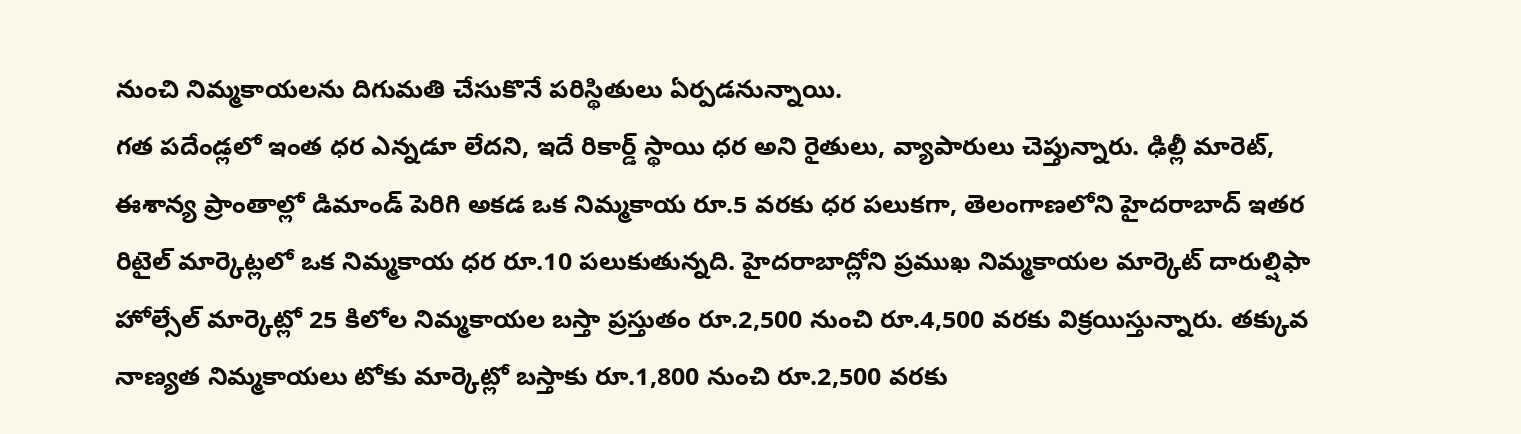నుంచి నిమ్మకాయలను దిగుమతి చేసుకొనే పరిస్థితులు ఏర్పడనున్నాయి.
గత పదేండ్లలో ఇంత ధర ఎన్నడూ లేదని, ఇదే రికార్డ్ స్థాయి ధర అని రైతులు, వ్యాపారులు చెప్తున్నారు. ఢిల్లీ మారెట్, ఈశాన్య ప్రాంతాల్లో డిమాండ్ పెరిగి అకడ ఒక నిమ్మకాయ రూ.5 వరకు ధర పలుకగా, తెలంగాణలోని హైదరాబాద్ ఇతర రిటైల్ మార్కెట్లలో ఒక నిమ్మకాయ ధర రూ.10 పలుకుతున్నది. హైదరాబాద్లోని ప్రముఖ నిమ్మకాయల మార్కెట్ దారుల్షిఫా హోల్సేల్ మార్కెట్లో 25 కిలోల నిమ్మకాయల బస్తా ప్రస్తుతం రూ.2,500 నుంచి రూ.4,500 వరకు విక్రయిస్తున్నారు. తక్కువ నాణ్యత నిమ్మకాయలు టోకు మార్కెట్లో బస్తాకు రూ.1,800 నుంచి రూ.2,500 వరకు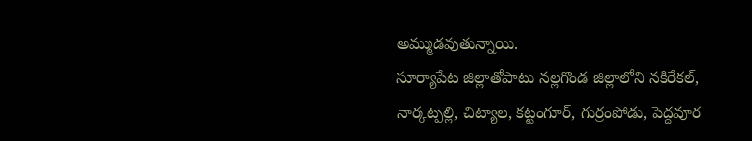అమ్ముడవుతున్నాయి.
సూర్యాపేట జిల్లాతోపాటు నల్లగొండ జిల్లాలోని నకిరేకల్, నార్కట్పల్లి, చిట్యాల, కట్టంగూర్, గుర్రంపోడు, పెద్దవూర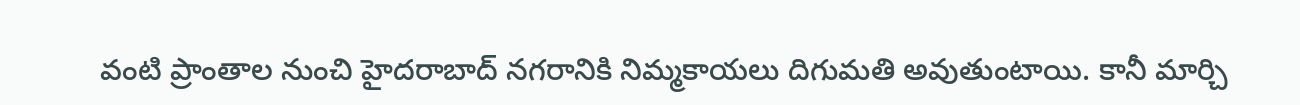వంటి ప్రాంతాల నుంచి హైదరాబాద్ నగరానికి నిమ్మకాయలు దిగుమతి అవుతుంటాయి. కానీ మార్చి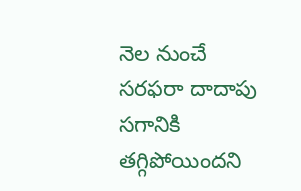నెల నుంచే సరఫరా దాదాపు సగానికి తగ్గిపోయిందని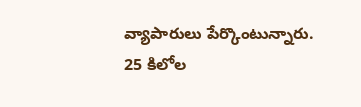వ్యాపారులు పేర్కొంటున్నారు. 25 కిలోల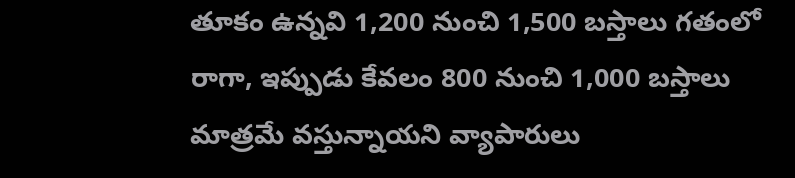తూకం ఉన్నవి 1,200 నుంచి 1,500 బస్తాలు గతంలో రాగా, ఇప్పుడు కేవలం 800 నుంచి 1,000 బస్తాలు మాత్రమే వస్తున్నాయని వ్యాపారులు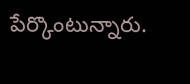పేర్కొంటున్నారు.